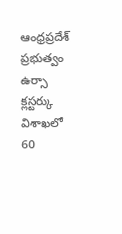ఆంధ్రప్రదేశ్ ప్రభుత్వం ఉర్సా క్లస్టర్కు విశాఖలో 60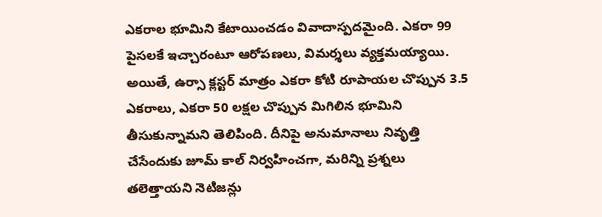ఎకరాల భూమిని కేటాయించడం వివాదాస్పదమైంది. ఎకరా 99 పైసలకే ఇచ్చారంటూ ఆరోపణలు, విమర్శలు వ్యక్తమయ్యాయి. అయితే, ఉర్సా క్లస్టర్ మాత్రం ఎకరా కోటి రూపాయల చొప్పున 3.5 ఎకరాలు, ఎకరా 50 లక్షల చొప్పున మిగిలిన భూమిని తీసుకున్నామని తెలిపింది. దీనిపై అనుమానాలు నివృత్తి చేసేందుకు జూమ్ కాల్ నిర్వహించగా, మరిన్ని ప్రశ్నలు తలెత్తాయని నెటిజన్లు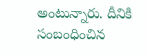అంటున్నారు. దీనికి సంబంధించిన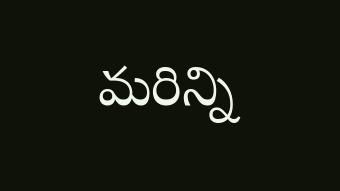మరిన్ని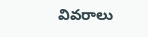వివరాలు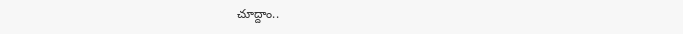చూద్దాం..